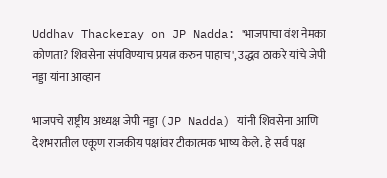Uddhav Thackeray on JP Nadda: 'भाजपाचा वंश नेमका कोणता? शिवसेना संपविण्याच प्रयत्न करुन पाहाच', उद्धव ठाकरे यांचे जेपी नड्डा यांना आव्हान

भाजपचे राष्ट्रीय अध्यक्ष जेपी नड्डा (JP Nadda) यांनी शिवसेना आणि देशभरातील एकूण राजकीय पक्षांवर टीकात्मक भाष्य केले. हे सर्व पक्ष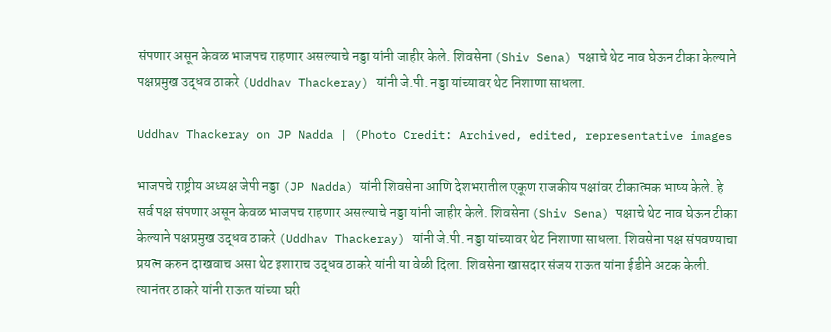संपणार असून केवळ भाजपच राहणार असल्याचे नड्डा यांनी जाहीर केले. शिवसेना (Shiv Sena) पक्षाचे थेट नाव घेऊन टीका केल्याने पक्षप्रमुख उद्धव ठाकरे (Uddhav Thackeray) यांनी जे.पी. नड्डा यांच्यावर थेट निशाणा साधला.

Uddhav Thackeray on JP Nadda | (Photo Credit: Archived, edited, representative images

भाजपचे राष्ट्रीय अध्यक्ष जेपी नड्डा (JP Nadda) यांनी शिवसेना आणि देशभरातील एकूण राजकीय पक्षांवर टीकात्मक भाष्य केले. हे सर्व पक्ष संपणार असून केवळ भाजपच राहणार असल्याचे नड्डा यांनी जाहीर केले. शिवसेना (Shiv Sena) पक्षाचे थेट नाव घेऊन टीका केल्याने पक्षप्रमुख उद्धव ठाकरे (Uddhav Thackeray) यांनी जे.पी. नड्डा यांच्यावर थेट निशाणा साधला. शिवसेना पक्ष संपवण्याचा प्रयत्न करुन दाखवाच असा थेट इशाराच उद्धव ठाकरे यांनी या वेळी दिला. शिवसेना खासदार संजय राऊत यांना ईडीने अटक केली. त्यानंतर ठाकरे यांनी राऊत यांच्या घरी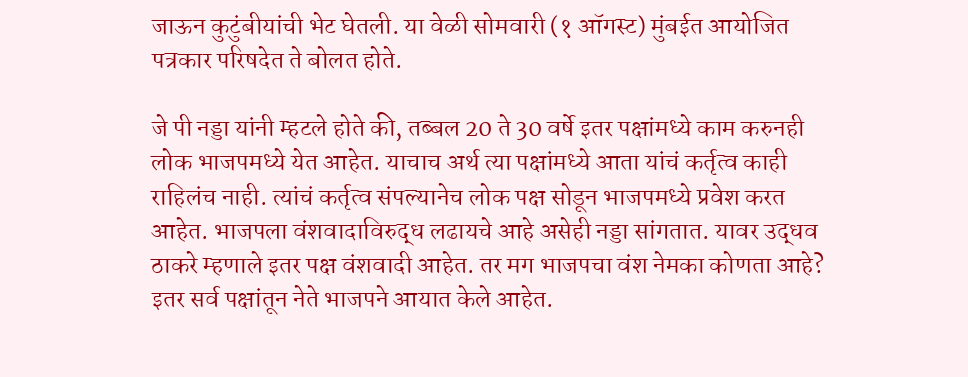जाऊन कुटुंबीयांची भेट घेतली. या वेळी सोमवारी (१ ऑगस्ट) मुंबईत आयोजित पत्रकार परिषदेत ते बोलत होते.

जे पी नड्डा यांनी म्हटले होते की, तब्बल 20 ते 30 वर्षे इतर पक्षांमध्ये काम करुनही लोक भाजपमध्ये येत आहेत. याचाच अर्थ त्या पक्षांमध्ये आता यांचं कर्तृत्व काही राहिलंच नाही. त्यांचं कर्तृत्व संपल्यानेच लोक पक्ष सोडून भाजपमध्ये प्रवेश करत आहेत. भाजपला वंशवादाविरुद्ध लढायचे आहे असेही नड्डा सांगतात. यावर उद्धव ठाकरे म्हणाले इतर पक्ष वंशवादी आहेत. तर मग भाजपचा वंश नेमका कोणता आहे? इतर सर्व पक्षांतून नेते भाजपने आयात केले आहेत.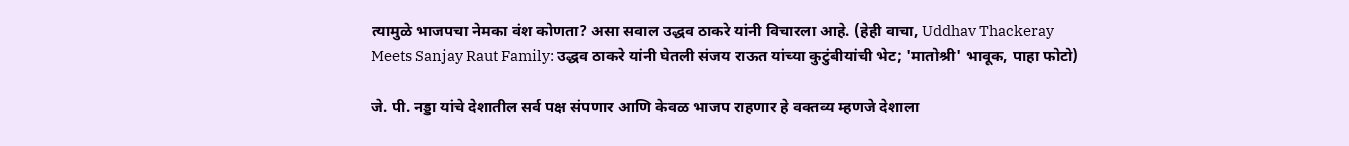त्यामुळे भाजपचा नेमका वंश कोणता? असा सवाल उद्धव ठाकरे यांनी विचारला आहे. (हेही वाचा, Uddhav Thackeray Meets Sanjay Raut Family: उद्धव ठाकरे यांनी घेतली संजय राऊत यांच्या कुटुंबीयांची भेट; 'मातोश्री' भावूक, पाहा फोटो)

जे. पी. नड्डा यांचे देशातील सर्व पक्ष संपणार आणि केवळ भाजप राहणार हे वक्तव्य म्हणजे देशाला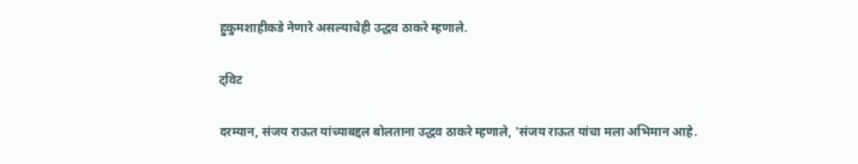हुकुमशाहीकडे नेणारे असल्याचेही उद्धव ठाकरे म्हणाले.

ट्विट

दरम्यान, संजय राऊत यांच्याबद्दल बोलताना उद्धव ठाकरे म्हणाले, 'संजय राऊत यांचा मला अभिमान आहे.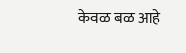केवळ बळ आहे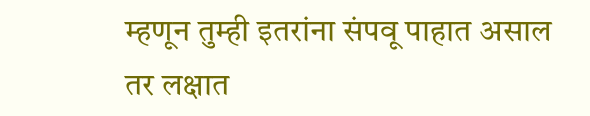म्हणून तुम्ही इतरांना संपवू पाहात असाल तर लक्षात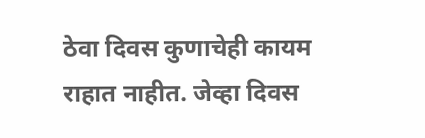ठेवा दिवस कुणाचेही कायम राहात नाहीत. जेव्हा दिवस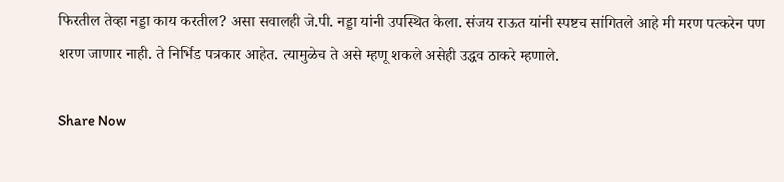फिरतील तेव्हा नड्डा काय करतील? असा सवालही जे.पी. नड्डा यांनी उपस्थित केला. संजय राऊत यांनी स्पष्टच सांगितले आहे मी मरण पत्करेन पण शरण जाणार नाही. ते निर्भिड पत्रकार आहेत. त्यामुळेच ते असे म्हणू शकले असेही उद्धव ठाकरे म्हणाले.

Share Now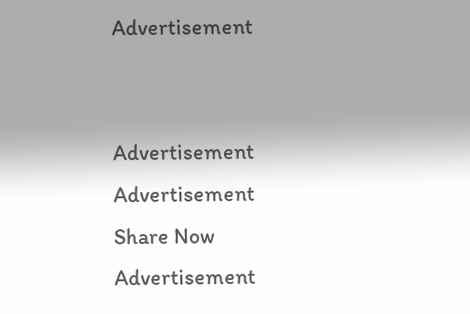Advertisement


Advertisement
Advertisement
Share Now
Advertisement